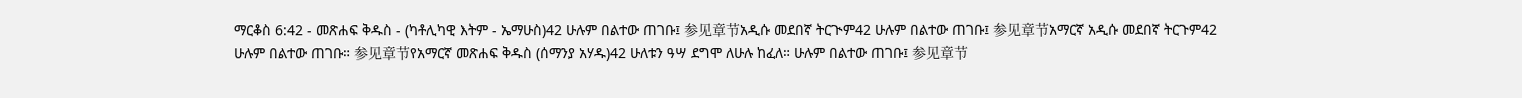ማርቆስ 6:42 - መጽሐፍ ቅዱስ - (ካቶሊካዊ እትም - ኤማሁስ)42 ሁሉም በልተው ጠገቡ፤ 参见章节አዲሱ መደበኛ ትርጒም42 ሁሉም በልተው ጠገቡ፤ 参见章节አማርኛ አዲሱ መደበኛ ትርጉም42 ሁሉም በልተው ጠገቡ። 参见章节የአማርኛ መጽሐፍ ቅዱስ (ሰማንያ አሃዱ)42 ሁለቱን ዓሣ ደግሞ ለሁሉ ከፈለ። ሁሉም በልተው ጠገቡ፤ 参见章节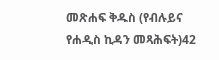መጽሐፍ ቅዱስ (የብሉይና የሐዲስ ኪዳን መጻሕፍት)42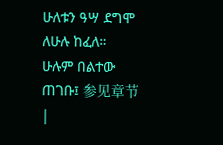ሁለቱን ዓሣ ደግሞ ለሁሉ ከፈለ። ሁሉም በልተው ጠገቡ፤ 参见章节 |